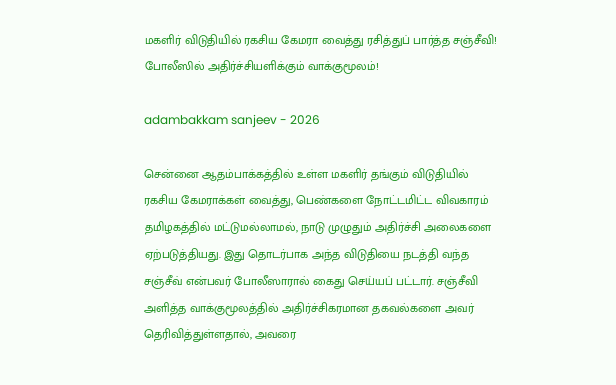மகளிர் விடுதியில் ரகசிய கேமரா வைத்து ரசித்துப் பார்த்த சஞ்சீவி! போலீஸில் அதிர்ச்சியளிக்கும் வாக்குமூலம்!

adambakkam sanjeev - 2026

சென்னை ஆதம்பாக்கத்தில் உள்ள மகளிர் தங்கும் விடுதியில் ரகசிய கேமராக்கள் வைத்து, பெண்களை நோட்டமிட்ட விவகாரம் தமிழகத்தில் மட்டுமல்லாமல், நாடு முழுதும் அதிர்ச்சி அலைகளை ஏற்படுத்தியது. இது தொடர்பாக அந்த விடுதியை நடத்தி வந்த சஞ்சீவ் என்பவர் போலீஸாரால் கைது செய்யப் பட்டார். சஞ்சீவி அளித்த வாக்குமூலத்தில் அதிர்ச்சிகரமான தகவல்களை அவர் தெரிவித்துள்ளதால், அவரை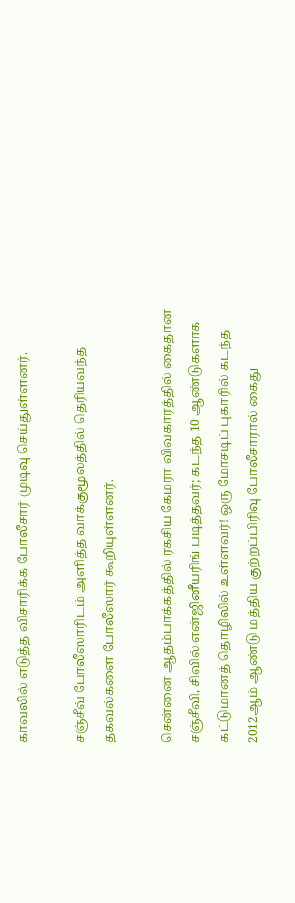காவலில் எடுத்த விசாரிக்க போலீசார் முடிவு செய்துள்ளனர்.

சஞ்சீவ் போலீஸாரிடம் அளித்த வாக்குமூலத்தில் தெரியவந்த தகவல்களை போலீஸார் கூறியுள்ளனர்.

சென்னை ஆதம்பாக்கத்தில் ரகசிய கேமரா விவகாரத்தில் கைதான சஞ்சீவி, சிவில் என்ஜினீயரிங் படித்தவர்; கடந்த 10 ஆண்டுகளாக கட்டுமானத் தொழிலில் உள்ளவர்! ஒரு மோசடிப் புகாரில் கடந்த 2012ஆம் ஆண்டு மத்திய குற்றப்பிரிவு போலீசாரால் கைது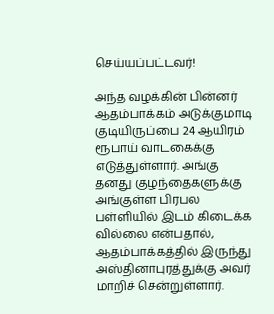செய்யப்பட்டவர்!

அந்த வழக்கின் பின்னர் ஆதம்பாக்கம் அடுக்குமாடி குடியிருப்பை 24 ஆயிரம் ரூபாய் வாடகைக்கு எடுத்துள்ளார். அங்கு தனது குழந்தைகளுக்கு அங்குள்ள பிரபல பள்ளியில் இடம் கிடைக்க வில்லை என்பதால், ஆதம்பாக்கத்தில் இருந்து அஸ்தினாபுரத்துக்கு அவர் மாறிச் சென்றுள்ளார்.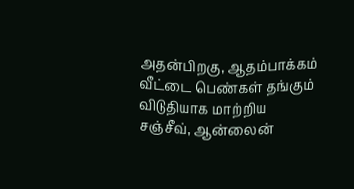அதன்பிறகு, ஆதம்பாக்கம் வீட்டை பெண்கள் தங்கும் விடுதியாக மாற்றிய சஞ்சீவ், ஆன்லைன்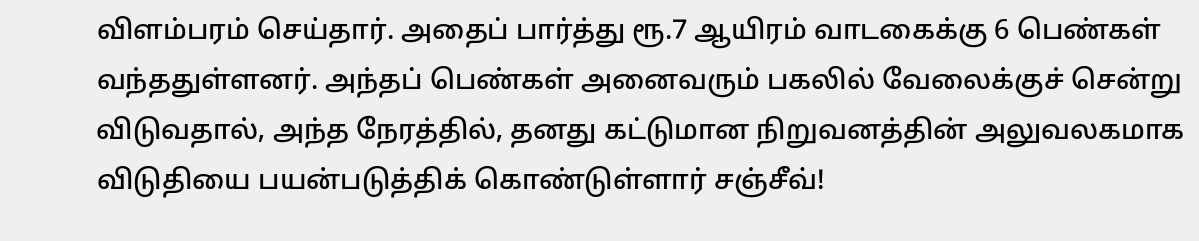விளம்பரம் செய்தார். அதைப் பார்த்து ரூ.7 ஆயிரம் வாடகைக்கு 6 பெண்கள் வந்ததுள்ளனர். அந்தப் பெண்கள் அனைவரும் பகலில் வேலைக்குச் சென்று விடுவதால், அந்த நேரத்தில், தனது கட்டுமான நிறுவனத்தின் அலுவலகமாக விடுதியை பயன்படுத்திக் கொண்டுள்ளார் சஞ்சீவ்!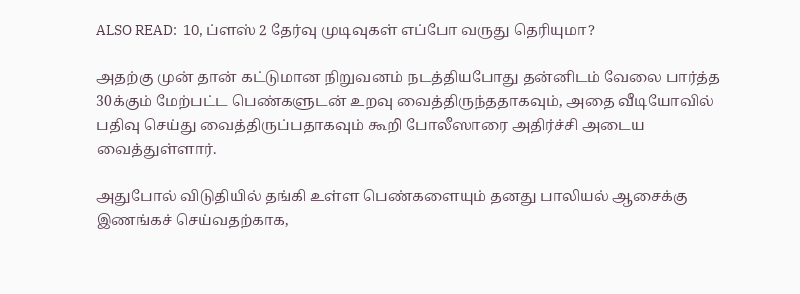ALSO READ:  10, ப்ளஸ் 2 தேர்வு முடிவுகள் எப்போ வருது தெரியுமா?

அதற்கு முன் தான் கட்டுமான நிறுவனம் நடத்தியபோது தன்னிடம் வேலை பார்த்த 30க்கும் மேற்பட்ட பெண்களுடன் உறவு வைத்திருந்ததாகவும், அதை வீடியோவில் பதிவு செய்து வைத்திருப்பதாகவும் கூறி போலீஸாரை அதிர்ச்சி அடைய வைத்துள்ளார்.

அதுபோல் விடுதியில் தங்கி உள்ள பெண்களையும் தனது பாலியல் ஆசைக்கு இணங்கச் செய்வதற்காக,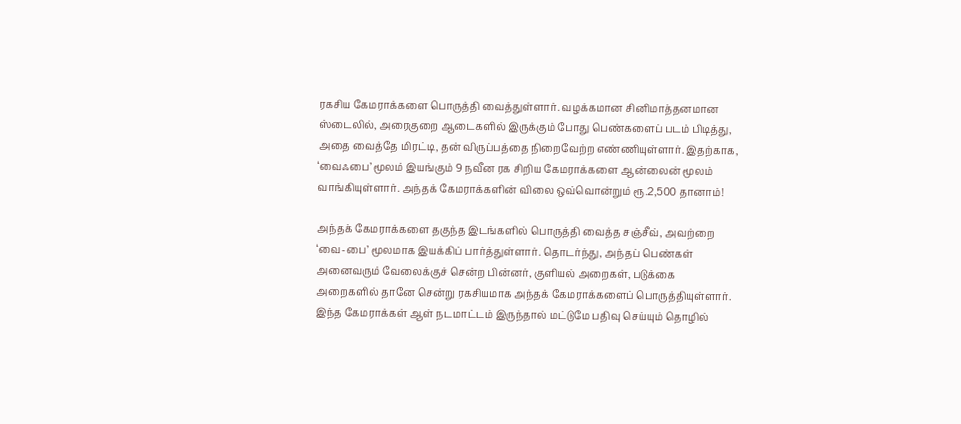ரகசிய கேமராக்களை பொருத்தி வைத்துள்ளார். வழக்கமான சினிமாத்தனமான ஸ்டைலில், அரைகுறை ஆடைகளில் இருக்கும் போது பெண்களைப் படம் பிடித்து, அதை வைத்தே மிரட்டி, தன் விருப்பத்தை நிறைவேற்ற எண்ணியுள்ளார். இதற்காக, ‘வைஃபை’ மூலம் இயங்கும் 9 நவீன ரக சிறிய கேமராக்களை ஆன்லைன் மூலம் வாங்கியுள்ளார். அந்தக் கேமராக்களின் விலை ஒவ்வொன்றும் ரூ.2,500 தானாம்!

அந்தக் கேமராக்களை தகுந்த இடங்களில் பொருத்தி வைத்த சஞ்சீவ், அவற்றை ‘வை-பை’ மூலமாக இயக்கிப் பார்த்துள்ளார். தொடர்ந்து, அந்தப் பெண்கள் அனைவரும் வேலைக்குச் சென்ற பின்னர், குளியல் அறைகள், படுக்கை அறைகளில் தானே சென்று ரகசியமாக அந்தக் கேமராக்களைப் பொருத்தியுள்ளார். இந்த கேமராக்கள் ஆள் நடமாட்டம் இருந்தால் மட்டுமே பதிவு செய்யும் தொழில்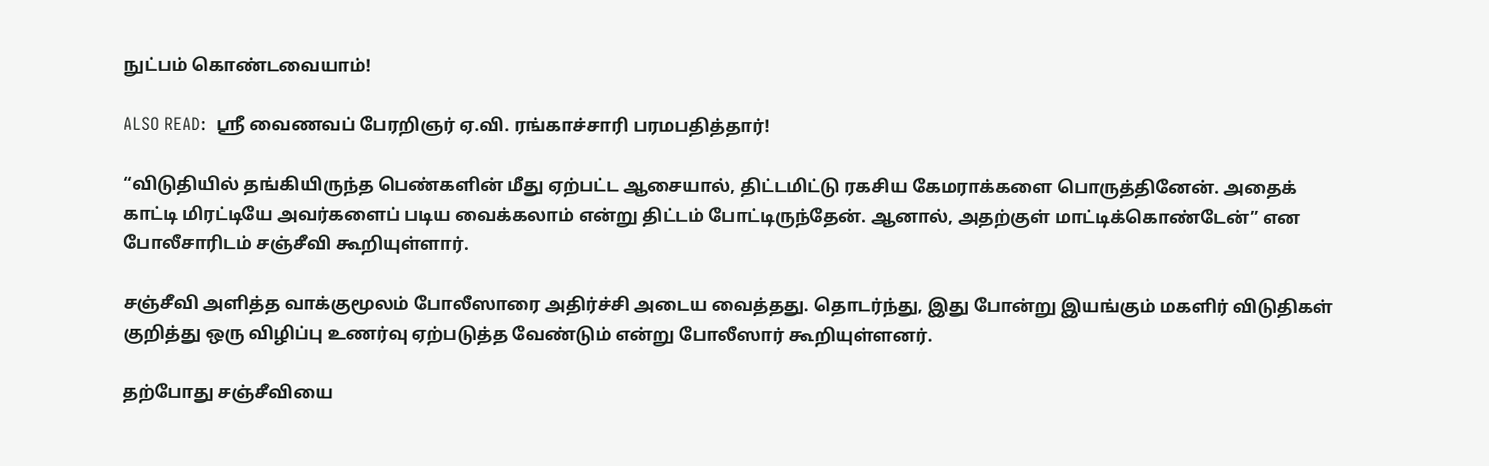நுட்பம் கொண்டவையாம்!

ALSO READ:  ஸ்ரீ வைணவப் பேரறிஞர் ஏ.வி. ரங்காச்சாரி பரமபதித்தார்!

“விடுதியில் தங்கியிருந்த பெண்களின் மீது ஏற்பட்ட ஆசையால், திட்டமிட்டு ரகசிய கேமராக்களை பொருத்தினேன். அதைக் காட்டி மிரட்டியே அவர்களைப் படிய வைக்கலாம் என்று திட்டம் போட்டிருந்தேன். ஆனால், அதற்குள் மாட்டிக்கொண்டேன்” என போலீசாரிடம் சஞ்சீவி கூறியுள்ளார்.

சஞ்சீவி அளித்த வாக்குமூலம் போலீஸாரை அதிர்ச்சி அடைய வைத்தது. தொடர்ந்து, இது போன்று இயங்கும் மகளிர் விடுதிகள் குறித்து ஒரு விழிப்பு உணர்வு ஏற்படுத்த வேண்டும் என்று போலீஸார் கூறியுள்ளனர்.

தற்போது சஞ்சீவியை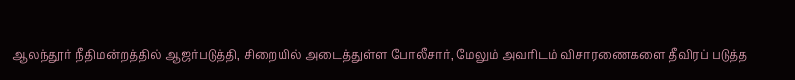ஆலந்தூர் நீதிமன்றத்தில் ஆஜர்படுத்தி, சிறையில் அடைத்துள்ள போலீசார், மேலும் அவரிடம் விசாரணைகளை தீவிரப் படுத்த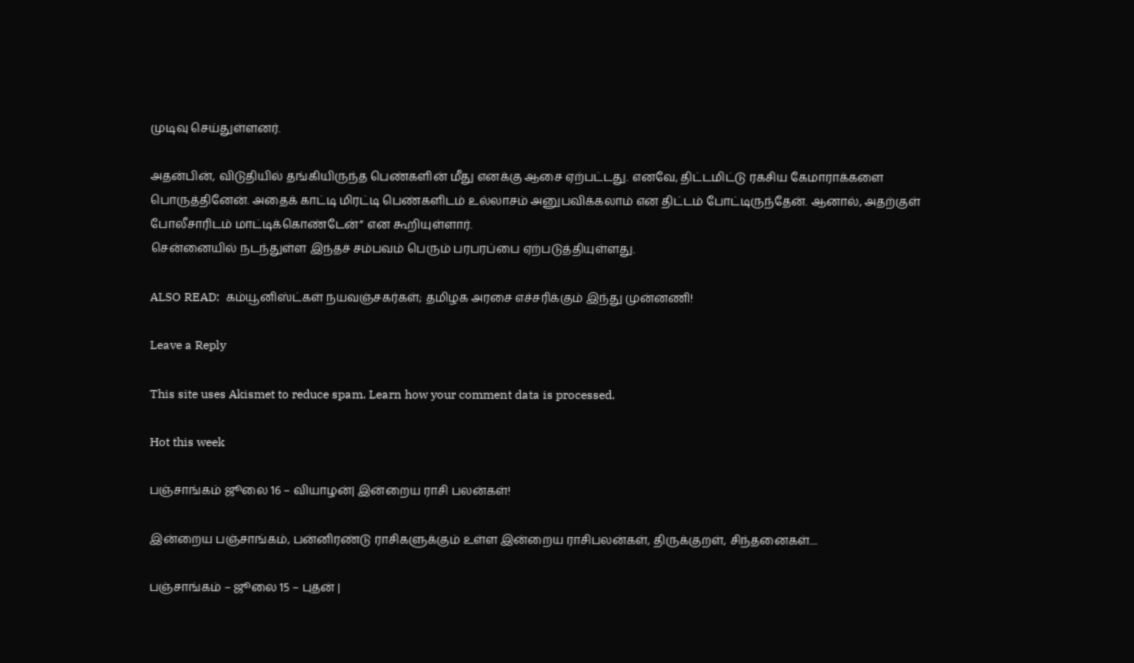முடிவு செய்துள்ளனர்.

அதன்பின், விடுதியில் தங்கியிருந்த பெண்களின் மீது எனக்கு ஆசை ஏற்பட்டது. எனவே, திட்டமிட்டு ரகசிய கேமாராக்களை பொருத்தினேன். அதைக் காட்டி மிரட்டி பெண்களிடம் உல்லாசம் அனுபவிக்கலாம் என திட்டம் போட்டிருந்தேன். ஆனால், அதற்குள் போலீசாரிடம் மாட்டிக்கொண்டேன்” என கூறியுள்ளார்.
சென்னையில் நடந்துள்ள இந்தச் சம்பவம் பெரும் பரபரப்பை ஏற்படுத்தியுள்ளது.

ALSO READ:  கம்யூனிஸ்ட்கள் நயவஞ்சகர்கள்; தமிழக அரசை எச்சரிக்கும் இந்து முன்னணி!

Leave a Reply

This site uses Akismet to reduce spam. Learn how your comment data is processed.

Hot this week

பஞ்சாங்கம் ஜூலை 16 – வியாழன்| இன்றைய ராசி பலன்கள்!

இன்றைய பஞ்சாங்கம், பன்னிரண்டு ராசிகளுக்கும் உள்ள இன்றைய ராசிபலன்கள், திருக்குறள், சிந்தனைகள்....

பஞ்சாங்கம் – ஜூலை 15 – புதன் |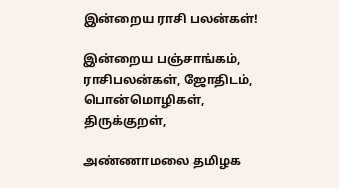இன்றைய ராசி பலன்கள்!

இன்றைய பஞ்சாங்கம், ராசிபலன்கள், ஜோதிடம், பொன்மொழிகள், திருக்குறள்,

அண்ணாமலை தமிழக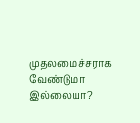முதலமைச்சராக வேண்டுமா இல்லையா?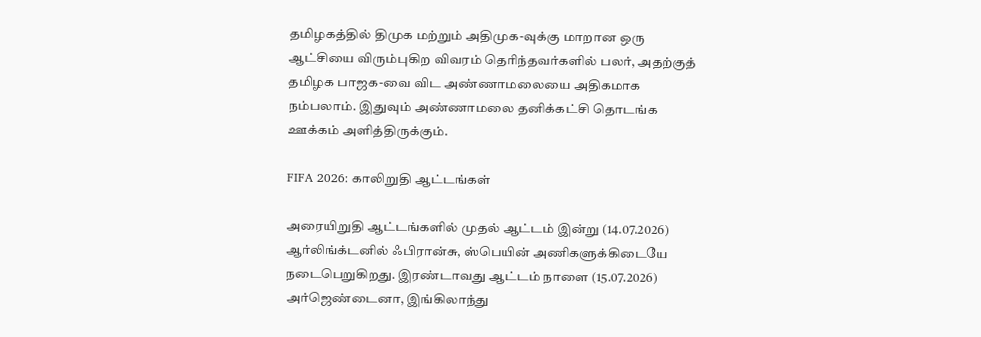தமிழகத்தில் திமுக மற்றும் அதிமுக-வுக்கு மாறான ஒரு ஆட்சியை விரும்புகிற விவரம் தெரிந்தவர்களில் பலர், அதற்குத் தமிழக பாஜக-வை விட அண்ணாமலையை அதிகமாக நம்பலாம். இதுவும் அண்ணாமலை தனிக்கட்சி தொடங்க ஊக்கம் அளித்திருக்கும்.

FIFA 2026: காலிறுதி ஆட்டங்கள்

அரையிறுதி ஆட்டங்களில் முதல் ஆட்டம் இன்று (14.07.2026) ஆர்லிங்க்டனில் ஃபிரான்சு, ஸ்பெயின் அணிகளுக்கிடையே நடைபெறுகிறது. இரண்டாவது ஆட்டம் நாளை (15.07.2026) அர்ஜெண்டைனா, இங்கிலாந்து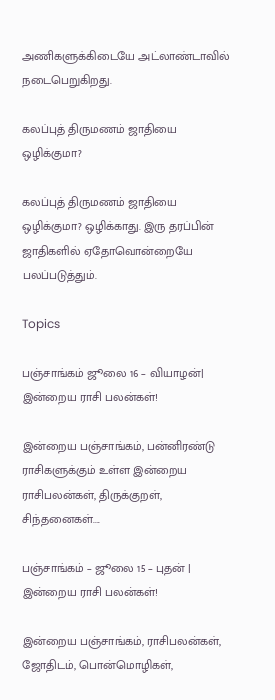அணிகளுக்கிடையே அட்லாண்டாவில் நடைபெறுகிறது.

கலப்புத் திருமணம் ஜாதியை ஒழிக்குமா?

கலப்புத் திருமணம் ஜாதியை ஒழிக்குமா? ஒழிக்காது. இரு தரப்பின் ஜாதிகளில் ஏதோவொன்றையே பலப்படுத்தும்.

Topics

பஞ்சாங்கம் ஜூலை 16 – வியாழன்| இன்றைய ராசி பலன்கள்!

இன்றைய பஞ்சாங்கம், பன்னிரண்டு ராசிகளுக்கும் உள்ள இன்றைய ராசிபலன்கள், திருக்குறள், சிந்தனைகள்....

பஞ்சாங்கம் – ஜூலை 15 – புதன் | இன்றைய ராசி பலன்கள்!

இன்றைய பஞ்சாங்கம், ராசிபலன்கள், ஜோதிடம், பொன்மொழிகள்,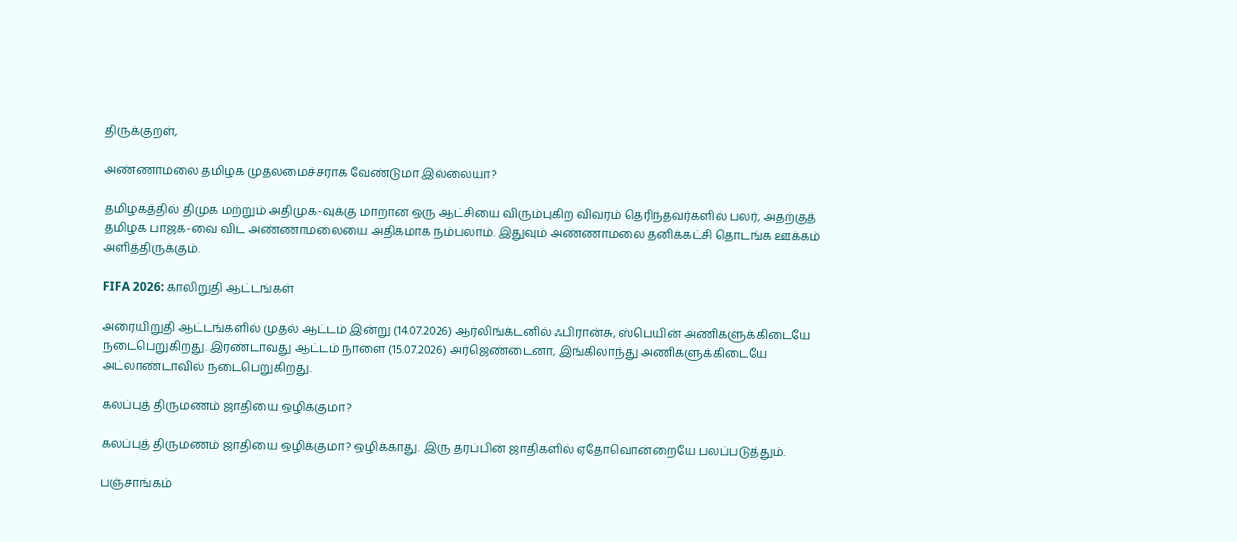திருக்குறள்,

அண்ணாமலை தமிழக முதலமைச்சராக வேண்டுமா இல்லையா?

தமிழகத்தில் திமுக மற்றும் அதிமுக-வுக்கு மாறான ஒரு ஆட்சியை விரும்புகிற விவரம் தெரிந்தவர்களில் பலர், அதற்குத் தமிழக பாஜக-வை விட அண்ணாமலையை அதிகமாக நம்பலாம். இதுவும் அண்ணாமலை தனிக்கட்சி தொடங்க ஊக்கம் அளித்திருக்கும்.

FIFA 2026: காலிறுதி ஆட்டங்கள்

அரையிறுதி ஆட்டங்களில் முதல் ஆட்டம் இன்று (14.07.2026) ஆர்லிங்க்டனில் ஃபிரான்சு, ஸ்பெயின் அணிகளுக்கிடையே நடைபெறுகிறது. இரண்டாவது ஆட்டம் நாளை (15.07.2026) அர்ஜெண்டைனா, இங்கிலாந்து அணிகளுக்கிடையே அட்லாண்டாவில் நடைபெறுகிறது.

கலப்புத் திருமணம் ஜாதியை ஒழிக்குமா?

கலப்புத் திருமணம் ஜாதியை ஒழிக்குமா? ஒழிக்காது. இரு தரப்பின் ஜாதிகளில் ஏதோவொன்றையே பலப்படுத்தும்.

பஞ்சாங்கம்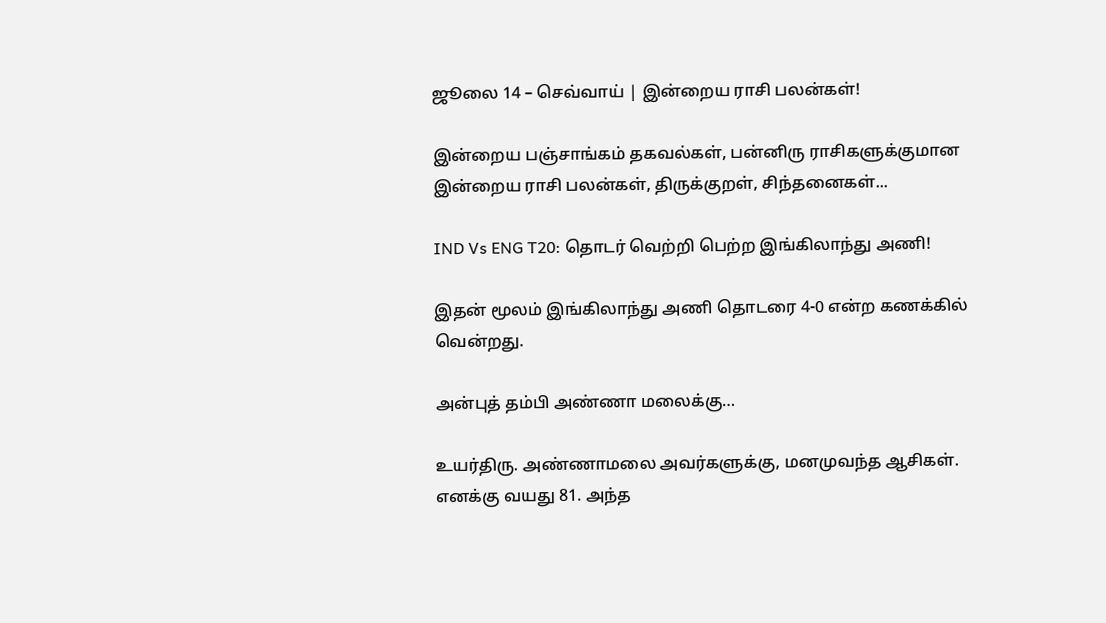ஜூலை 14 – செவ்வாய் | இன்றைய ராசி பலன்கள்!

இன்றைய பஞ்சாங்கம் தகவல்கள், பன்னிரு ராசிகளுக்குமான இன்றைய ராசி பலன்கள், திருக்குறள், சிந்தனைகள்...

IND Vs ENG T20: தொடர் வெற்றி பெற்ற இங்கிலாந்து அணி!

இதன் மூலம் இங்கிலாந்து அணி தொடரை 4-0 என்ற கணக்கில் வென்றது.

அன்புத் தம்பி அண்ணா மலைக்கு…

உயர்திரு. அண்ணாமலை அவர்களுக்கு, மனமுவந்த ஆசிகள். எனக்கு வயது 81. அந்த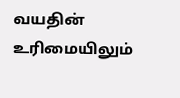வயதின் உரிமையிலும்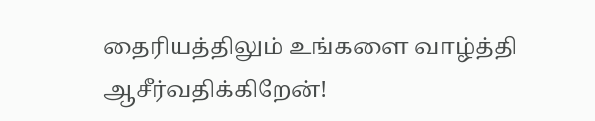தைரியத்திலும் உங்களை வாழ்த்தி ஆசீர்வதிக்கிறேன்!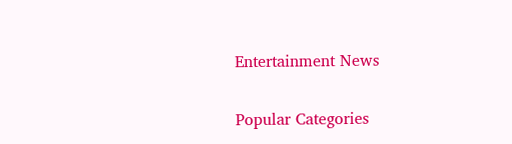Entertainment News

Popular Categories